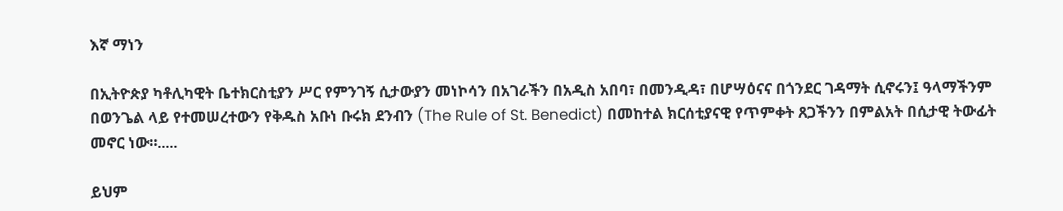እኛ ማነን

በኢትዮጵያ ካቶሊካዊት ቤተክርስቲያን ሥር የምንገኝ ሲታውያን መነኮሳን በአገራችን በአዲስ አበባ፣ በመንዲዳ፣ በሆሣዕናና በጎንደር ገዳማት ሲኖሩን፤ ዓላማችንም በወንጌል ላይ የተመሠረተውን የቅዱስ አቡነ ቡሩክ ደንብን (The Rule of St. Benedict) በመከተል ክርሰቲያናዊ የጥምቀት ጸጋችንን በምልአት በሲታዊ ትውፊት መኖር ነው።.....

ይህም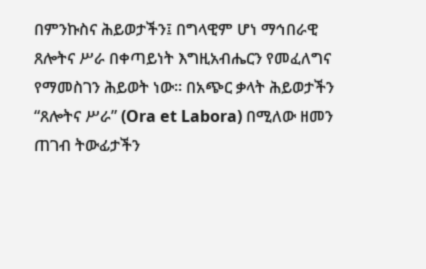በምንኩስና ሕይወታችን፤ በግላዊም ሆነ ማኅበራዊ ጸሎትና ሥራ በቀጣይነት እግዚአብሔርን የመፈለግና የማመስገን ሕይወት ነው። በአጭር ቃላት ሕይወታችን “ጸሎትና ሥራ” (Ora et Labora) በሚለው ዘመን ጠገብ ትውፊታችን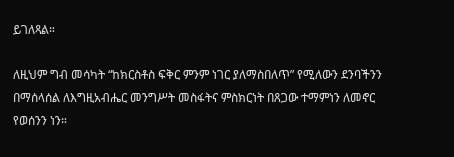ይገለጻል።

ለዚህም ግብ መሳካት “ከክርስቶስ ፍቅር ምንም ነገር ያለማስበለጥ” የሚለውን ደንባችንን በማሰላሰል ለእግዚአብሔር መንግሥት መስፋትና ምስክርነት በጸጋው ተማምነን ለመኖር የወሰንን ነን።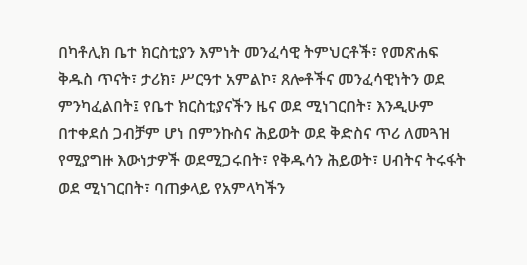በካቶሊክ ቤተ ክርስቲያን እምነት መንፈሳዊ ትምህርቶች፣ የመጽሐፍ ቅዱስ ጥናት፣ ታሪክ፣ ሥርዓተ አምልኮ፣ ጸሎቶችና መንፈሳዊነትን ወደ ምንካፈልበት፤ የቤተ ክርስቲያናችን ዜና ወደ ሚነገርበት፣ እንዲሁም በተቀደሰ ጋብቻም ሆነ በምንኩስና ሕይወት ወደ ቅድስና ጥሪ ለመጓዝ የሚያግዙ እውነታዎች ወደሚጋሩበት፣ የቅዱሳን ሕይወት፣ ሀብትና ትሩፋት ወደ ሚነገርበት፣ ባጠቃላይ የአምላካችን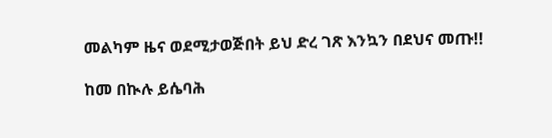መልካም ዜና ወደሚታወጅበት ይህ ድረ ገጽ እንኳን በደህና መጡ!!

ከመ በኲሉ ይሴባሕ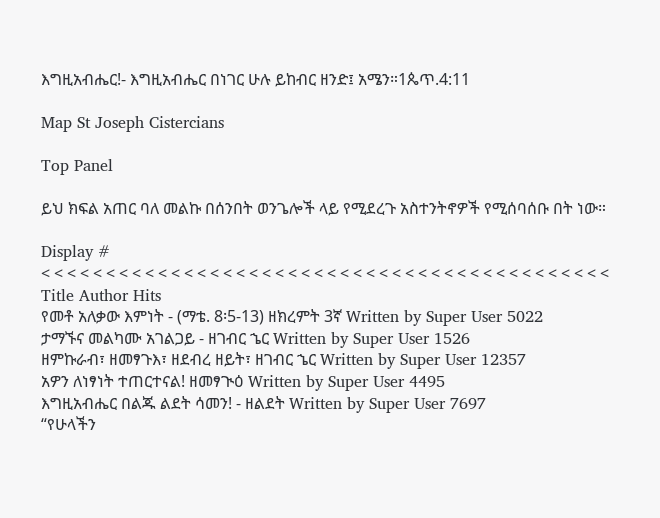እግዚአብሔር!- እግዚአብሔር በነገር ሁሉ ይከብር ዘንድ፤ አሜን።1ጴጥ.4:11

Map St Joseph Cistercians

Top Panel

ይህ ክፍል አጠር ባለ መልኩ በሰንበት ወንጌሎች ላይ የሚደረጉ አስተንትኖዎች የሚሰባሰቡ በት ነው።

Display #
< < < < < < < < < < < < < < < < < < < < < < < < < < < < < < < < < < < < < < < < < < < <
Title Author Hits
የመቶ አለቃው እምነት - (ማቴ. 8፡5-13) ዘክረምት 3ኛ Written by Super User 5022
ታማኙና መልካሙ አገልጋይ - ዘገብር ኄር Written by Super User 1526
ዘምኩራብ፣ ዘመፃጉእ፣ ዘደብረ ዘይት፣ ዘገብር ኄር Written by Super User 12357
አዎን ለነፃነት ተጠርተናል! ዘመፃጒዕ Written by Super User 4495
እግዚአብሔር በልጁ ልደት ሳመን! - ዘልደት Written by Super User 7697
“የሁላችን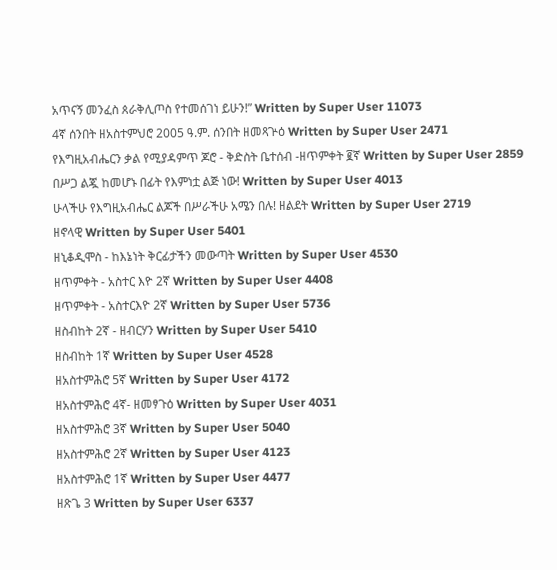አጥናኝ መንፈስ ጰራቅሊጦስ የተመሰገነ ይሁን!” Written by Super User 11073
4ኛ ሰንበት ዘአስተምህሮ 2005 ዓ.ም. ሰንበት ዘመጻጕዕ Written by Super User 2471
የእግዚአብሔርን ቃል የሚያዳምጥ ጆሮ - ቅድስት ቤተሰብ -ዘጥምቀት ፪ኛ Written by Super User 2859
በሥጋ ልጇ ከመሆኑ በፊት የእምነቷ ልጅ ነው! Written by Super User 4013
ሁላችሁ የእግዚአብሔር ልጆች በሥራችሁ አሜን በሉ! ዘልደት Written by Super User 2719
ዘኖላዊ Written by Super User 5401
ዘኒቆዲሞስ - ከእኔነት ቅርፊታችን መውጣት Written by Super User 4530
ዘጥምቀት - አስተር እዮ 2ኛ Written by Super User 4408
ዘጥምቀት - አስተርእዮ 2ኛ Written by Super User 5736
ዘስብከት 2ኛ - ዘብርሃን Written by Super User 5410
ዘስብከት 1ኛ Written by Super User 4528
ዘአስተምሕሮ 5ኛ Written by Super User 4172
ዘአስተምሕሮ 4ኛ- ዘመፃጉዕ Written by Super User 4031
ዘአስተምሕሮ 3ኛ Written by Super User 5040
ዘአስተምሕሮ 2ኛ Written by Super User 4123
ዘአስተምሕሮ 1ኛ Written by Super User 4477
ዘጽጌ 3 Written by Super User 6337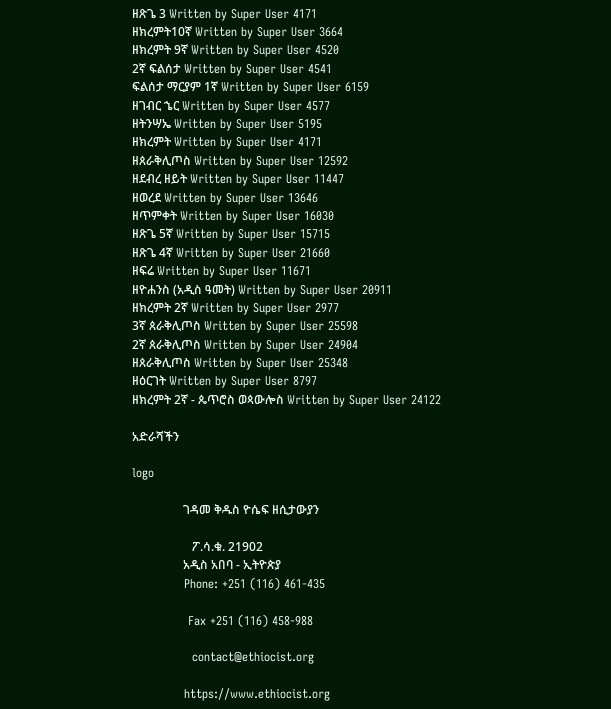ዘጽጌ 3 Written by Super User 4171
ዘክረምት10ኛ Written by Super User 3664
ዘክረምት 9ኛ Written by Super User 4520
2ኛ ፍልሰታ Written by Super User 4541
ፍልሰታ ማርያም 1ኛ Written by Super User 6159
ዘገብር ኄር Written by Super User 4577
ዘትንሣኤ Written by Super User 5195
ዘክረምት Written by Super User 4171
ዘጰራቅሊጦስ Written by Super User 12592
ዘደብረ ዘይት Written by Super User 11447
ዘወረደ Written by Super User 13646
ዘጥምቀት Written by Super User 16030
ዘጽጌ 5ኛ Written by Super User 15715
ዘጽጌ 4ኛ Written by Super User 21660
ዘፍሬ Written by Super User 11671
ዘዮሐንስ (አዲስ ዓመት) Written by Super User 20911
ዘክረምት 2ኛ Written by Super User 2977
3ኛ ጰራቅሊጦስ Written by Super User 25598
2ኛ ጰራቅሊጦስ Written by Super User 24904
ዘጰራቅሊጦስ Written by Super User 25348
ዘዕርገት Written by Super User 8797
ዘክረምት 2ኛ - ጴጥሮስ ወጳውሎስ Written by Super User 24122

አድራሻችን

logo

                 ገዳመ ቅዱስ ዮሴፍ ዘሲታውያን

                    ፖ.ሳ.ቁ. 21902
                 አዲስ አበባ - ኢትዮጵያ
             Phone: +251 (116) 461-435

              Fax +251 (116) 458-988

               contact@ethiocist.org

             https://www.ethiocist.org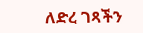ለድረ ገጻችን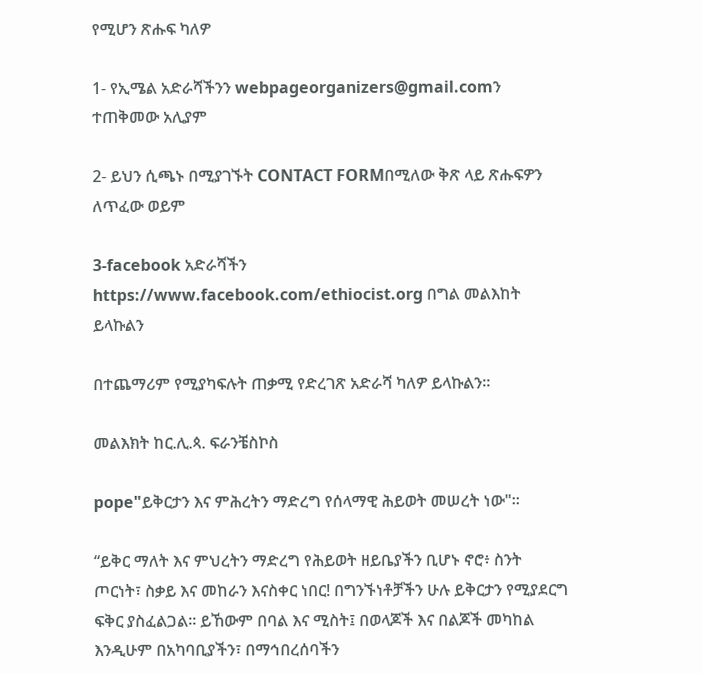የሚሆን ጽሑፍ ካለዎ

1- የኢሜል አድራሻችንን webpageorganizers@gmail.comን ተጠቅመው አሊያም

2- ይህን ሲጫኑ በሚያገኙት CONTACT FORMበሚለው ቅጽ ላይ ጽሑፍዎን ለጥፈው ወይም

3-facebook አድራሻችን https://www.facebook.com/ethiocist.org በግል መልእከት ይላኩልን

በተጨማሪም የሚያካፍሉት ጠቃሚ የድረገጽ አድራሻ ካለዎ ይላኩልን።

መልእክት ከር.ሊ.ጳ. ፍራንቼስኮስ

pope"ይቅርታን እና ምሕረትን ማድረግ የሰላማዊ ሕይወት መሠረት ነው"።

“ይቅር ማለት እና ምህረትን ማድረግ የሕይወት ዘይቤያችን ቢሆኑ ኖሮ፥ ስንት ጦርነት፣ ስቃይ እና መከራን እናስቀር ነበር! በግንኙነቶቻችን ሁሉ ይቅርታን የሚያደርግ ፍቅር ያስፈልጋል። ይኸውም በባል እና ሚስት፤ በወላጆች እና በልጆች መካከል እንዲሁም በአካባቢያችን፣ በማኅበረሰባችን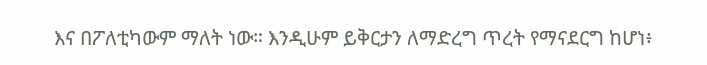እና በፖለቲካውም ማለት ነው። እንዲሁም ይቅርታን ለማድረግ ጥረት የማናደርግ ከሆነ፥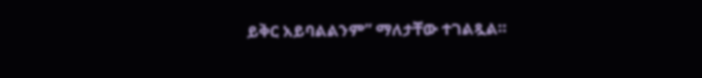ይቅር አይባልልንም” ማለታቸው ተገልጿል።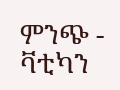ምንጭ - ቫቲካን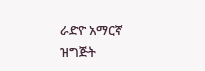ራድዮ አማርኛ ዝግጅት